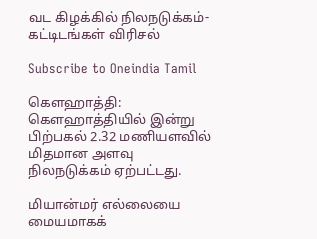வட கிழக்கில் நிலநடுக்கம்-கட்டிடங்கள் விரிசல்

Subscribe to Oneindia Tamil

கெளஹாத்தி: கெளஹாத்தியில் இன்று பிற்பகல் 2.32 மணியளவில் மிதமான அளவு நிலநடுக்கம் ஏற்பட்டது.

மியான்மர் எல்லையை மையமாகக்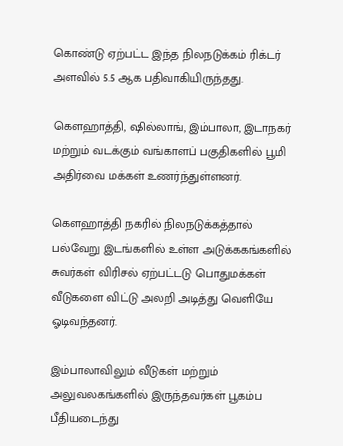கொண்டு ஏற்பட்ட இந்த நிலநடுக்கம் ரிக்டர் அளவில் 5.5 ஆக பதிவாகியிருந்தது.

கெளஹாத்தி, ஷில்லாங், இம்பாலா, இடாநகர் மற்றும் வடக்கும் வங்காளப் பகுதிகளில் பூமி அதிர்வை மக்கள் உணர்ந்துள்ளனர்.

கௌஹாத்தி நகரில் நிலநடுக்கத்தால் பல்வேறு இடங்களில் உள்ள அடுக்ககங்களில் சுவர்கள் விரிசல் ஏற்பட்டடு பொதுமக்கள் வீடுகளை விட்டு அலறி அடித்து வெளியே ஓடிவந்தனர்.

இம்பாலாவிலும் வீடுகள் மற்றும் அலுவலகங்களில் இருந்தவர்கள் பூகம்ப பீதியடைந்து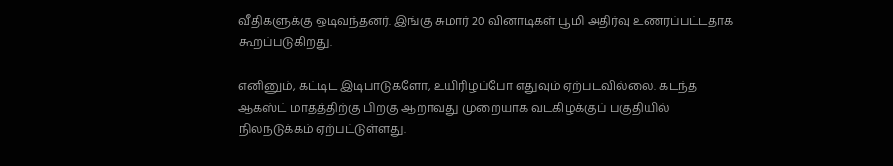வீதிகளுக்கு ஒடிவந்தனர். இங்கு சுமார் 20 வினாடிகள் பூமி அதிர்வு உணரப்பட்டதாக கூறப்படுகிறது.

எனினும், கட்டிட இடிபாடுகளோ, உயிரிழப்போ எதுவும் ஏற்படவில்லை. கடந்த ஆகஸ்ட் மாதத்திற்கு பிறகு ஆறாவது முறையாக வடகிழக்குப் பகுதியில் நிலநடுக்கம் ஏற்பட்டுள்ளது.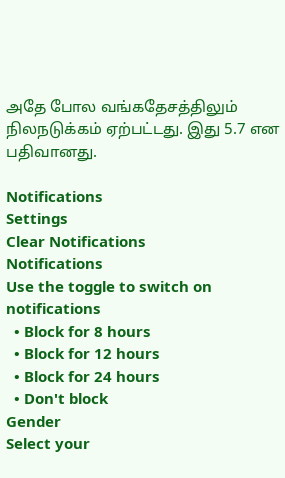அதே போல வங்கதேசத்திலும் நிலநடுக்கம் ஏற்பட்டது. இது 5.7 என பதிவானது.

Notifications
Settings
Clear Notifications
Notifications
Use the toggle to switch on notifications
  • Block for 8 hours
  • Block for 12 hours
  • Block for 24 hours
  • Don't block
Gender
Select your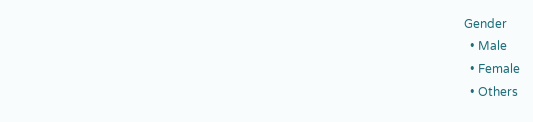Gender
  • Male
  • Female
  • Others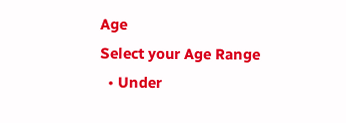Age
Select your Age Range
  • Under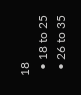18
  • 18 to 25
  • 26 to 35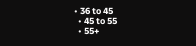• 36 to 45
  • 45 to 55
  • 55+